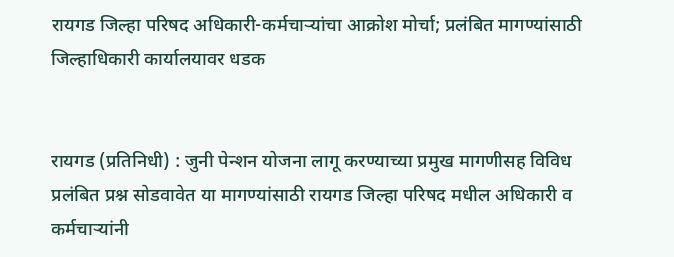रायगड जिल्हा परिषद अधिकारी-कर्मचाऱ्यांचा आक्रोश मोर्चा; प्रलंबित मागण्यांसाठी जिल्हाधिकारी कार्यालयावर धडक


रायगड (प्रतिनिधी) : जुनी पेन्शन योजना लागू करण्याच्या प्रमुख मागणीसह विविध प्रलंबित प्रश्न सोडवावेत या मागण्यांसाठी रायगड जिल्हा परिषद मधील अधिकारी व कर्मचाऱ्यांनी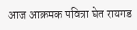आज आक्रमक पवित्रा घेत रायगड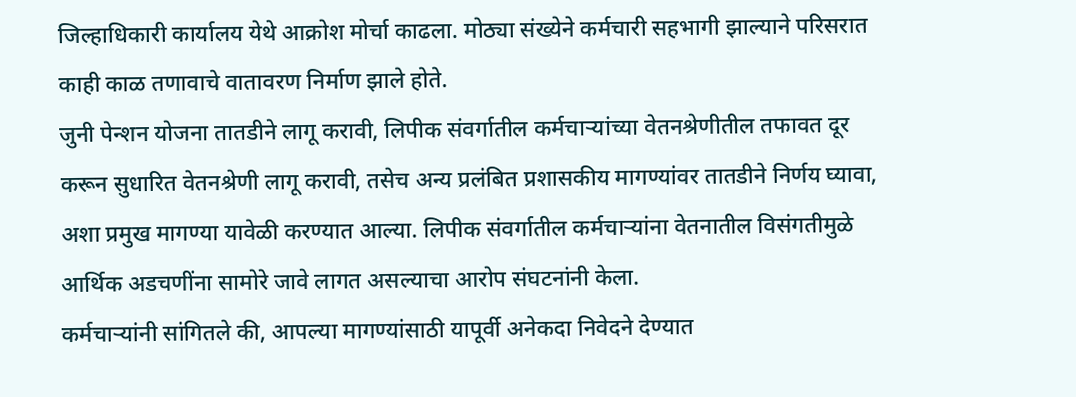जिल्हाधिकारी कार्यालय येथे आक्रोश मोर्चा काढला. मोठ्या संख्येने कर्मचारी सहभागी झाल्याने परिसरात काही काळ तणावाचे वातावरण निर्माण झाले होते.
जुनी पेन्शन योजना तातडीने लागू करावी, लिपीक संवर्गातील कर्मचाऱ्यांच्या वेतनश्रेणीतील तफावत दूर करून सुधारित वेतनश्रेणी लागू करावी, तसेच अन्य प्रलंबित प्रशासकीय मागण्यांवर तातडीने निर्णय घ्यावा, अशा प्रमुख मागण्या यावेळी करण्यात आल्या. लिपीक संवर्गातील कर्मचाऱ्यांना वेतनातील विसंगतीमुळे आर्थिक अडचणींना सामोरे जावे लागत असल्याचा आरोप संघटनांनी केला.
कर्मचाऱ्यांनी सांगितले की, आपल्या मागण्यांसाठी यापूर्वी अनेकदा निवेदने देण्यात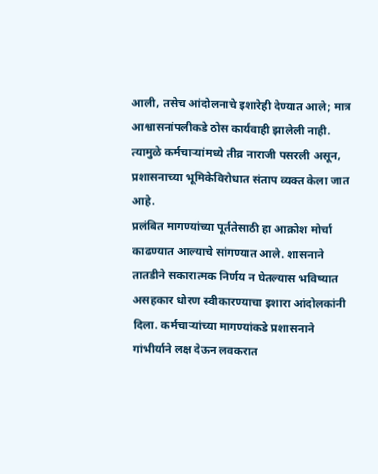आली, तसेच आंदोलनाचे इशारेही देण्यात आले; मात्र आश्वासनांपलीकडे ठोस कार्यवाही झालेली नाही. त्यामुळे कर्मचाऱ्यांमध्ये तीव्र नाराजी पसरली असून, प्रशासनाच्या भूमिकेविरोधात संताप व्यक्त केला जात आहे.
प्रलंबित मागण्यांच्या पूर्ततेसाठी हा आक्रोश मोर्चा काढण्यात आल्याचे सांगण्यात आले. शासनाने तातडीने सकारात्मक निर्णय न घेतल्यास भविष्यात असहकार धोरण स्वीकारण्याचा इशारा आंदोलकांनी दिला. कर्मचाऱ्यांच्या मागण्यांकडे प्रशासनाने गांभीर्याने लक्ष देऊन लवकरात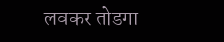लवकर तोडगा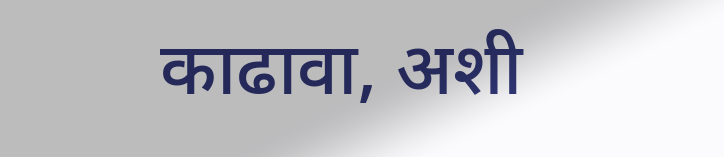काढावा, अशी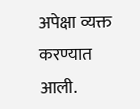अपेक्षा व्यक्त करण्यात आली.